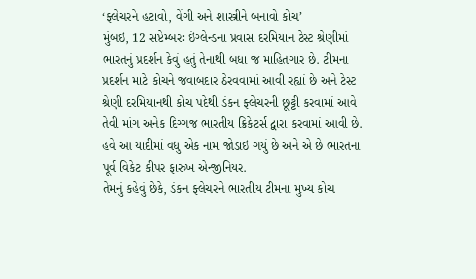‘ફ્લેચરને હટાવો, વેંગી અને શાસ્ત્રીને બનાવો કોચ’
મુંબઇ, 12 સપ્ટેમ્બરઃ ઇંગ્લેન્ડના પ્રવાસ દરમિયાન ટેસ્ટ શ્રેણીમાં ભારતનું પ્રદર્શન કેવું હતું તેનાથી બધા જ માહિતગાર છે. ટીમના પ્રદર્શન માટે કોચને જવાબદાર ઠેરવવામાં આવી રહ્યાં છે અને ટેસ્ટ શ્રેણી દરમિયાનથી કોચ પદેથી ડંકન ફ્લેચરની છૂટ્ટી કરવામાં આવે તેવી માંગ અનેક દિગ્ગજ ભારતીય ક્રિકેટર્સ દ્વારા કરવામાં આવી છે. હવે આ યાદીમાં વધુ એક નામ જોડાઇ ગયું છે અને એ છે ભારતના પૂર્વ વિકેટ કીપર ફારુખ એન્જીનિયર.
તેમનું કહેવું છેકે, ડંકન ફ્લેચરને ભારતીય ટીમના મુખ્ય કોચ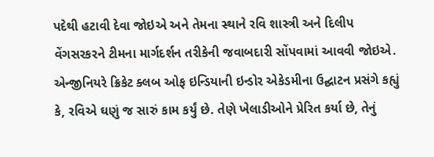પદેથી હટાવી દેવા જોઇએ અને તેમના સ્થાને રવિ શાસ્ત્રી અને દિલીપ વેંગસરકરને ટીમના માર્ગદર્શન તરીકેની જવાબદારી સોંપવામાં આવવી જોઇએ.
એન્જીનિયરે ક્રિકેટ ક્લબ ઓફ ઇન્ડિયાની ઇન્ડોર એકેડમીના ઉદ્ઘાટન પ્રસંગે કહ્યું કે, રવિએ ઘણું જ સારું કામ કર્યું છે. તેણે ખેલાડીઓને પ્રેરિત કર્યા છે, તેનું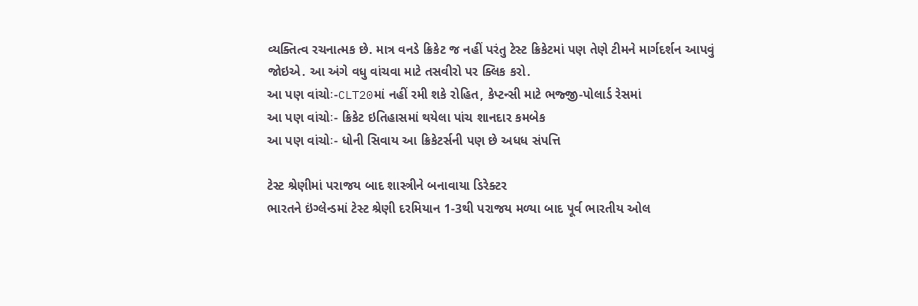વ્યક્તિત્વ રચનાત્મક છે. માત્ર વનડે ક્રિકેટ જ નહીં પરંતુ ટેસ્ટ ક્રિકેટમાં પણ તેણે ટીમને માર્ગદર્શન આપવું જોઇએ. આ અંગે વધુ વાંચવા માટે તસવીરો પર ક્લિક કરો.
આ પણ વાંચોઃ-CLT20માં નહીં રમી શકે રોહિત, કેપ્ટન્સી માટે ભજ્જી-પોલાર્ડ રેસમાં
આ પણ વાંચોઃ- ક્રિકેટ ઇતિહાસમાં થયેલા પાંચ શાનદાર કમબેક
આ પણ વાંચોઃ- ધોની સિવાય આ ક્રિકેટર્સની પણ છે અધધ સંપત્તિ

ટેસ્ટ શ્રેણીમાં પરાજય બાદ શાસ્ત્રીને બનાવાયા ડિરેક્ટર
ભારતને ઇંગ્લેન્ડમાં ટેસ્ટ શ્રેણી દરમિયાન 1-3થી પરાજય મળ્યા બાદ પૂર્વ ભારતીય ઓલ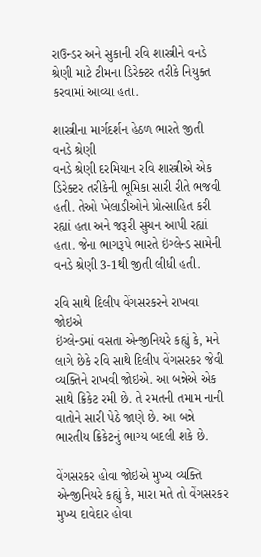રાઉન્ડર અને સુકાની રવિ શાસ્ત્રીને વનડે શ્રેણી માટે ટીમના ડિરેક્ટર તરીકે નિયુક્ત કરવામાં આવ્યા હતા.

શાસ્ત્રીના માર્ગદર્શન હેઠળ ભારતે જીતી વનડે શ્રેણી
વનડે શ્રેણી દરમિયાન રવિ શાસ્ત્રીએ એક ડિરેક્ટર તરીકેની ભૂમિકા સારી રીતે ભજવી હતી. તેઓ ખેલાડીઓને પ્રોત્સાહિત કરી રહ્યાં હતા અને જરૂરી સુચન આપી રહ્યાં હતા. જેના ભાગરૂપે ભારતે ઇંગ્લેન્ડ સામેની વનડે શ્રેણી 3-1થી જીતી લીધી હતી.

રવિ સાથે દિલીપ વેંગસરકરને રાખવા જોઇએ
ઇંગ્લેન્ડમાં વસતા એન્જીનિયરે કહ્યું કે, મને લાગે છેકે રવિ સાથે દિલીપ વેંગસરકર જેવી વ્યક્તિને રાખવી જોઇએ. આ બન્નેએ એક સાથે ક્રિકેટ રમી છે. તે રમતની તમામ નાની વાતોને સારી પેઠે જાણે છે. આ બન્ને ભારતીય ક્રિકેટનું ભાગ્ય બદલી શકે છે.

વેંગસરકર હોવા જોઇએ મુખ્ય વ્યક્તિ
એન્જીનિયરે કહ્યું કે, મારા મતે તો વેંગસરકર મુખ્ય દાવેદાર હોવા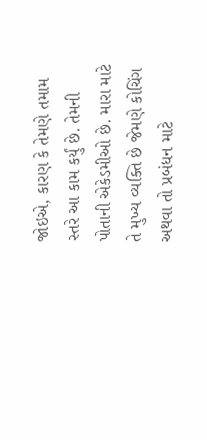જોઇએ, કારણ કે તેમણે તમામ સ્તરે આ કામ કર્યું છે. તેમની પોતાની એકેડમીઓ છે. મારા માટે તે મુખ્ય વ્યક્તિ છે જેમણે કોચિંગ અથવા તો પ્રબંધન માટે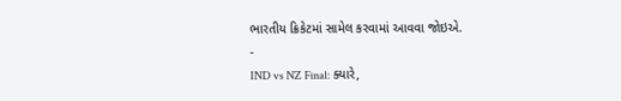ભારતીય ક્રિકેટમાં સામેલ કરવામાં આવવા જોઇએ.
-
IND vs NZ Final: ક્યારે,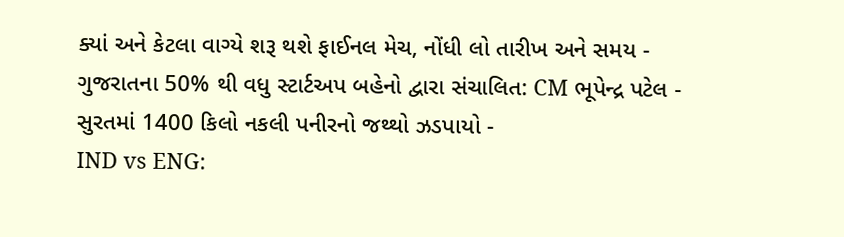ક્યાં અને કેટલા વાગ્યે શરૂ થશે ફાઈનલ મેચ, નોંધી લો તારીખ અને સમય -
ગુજરાતના 50% થી વધુ સ્ટાર્ટઅપ બહેનો દ્વારા સંચાલિત: CM ભૂપેન્દ્ર પટેલ -
સુરતમાં 1400 કિલો નકલી પનીરનો જથ્થો ઝડપાયો -
IND vs ENG: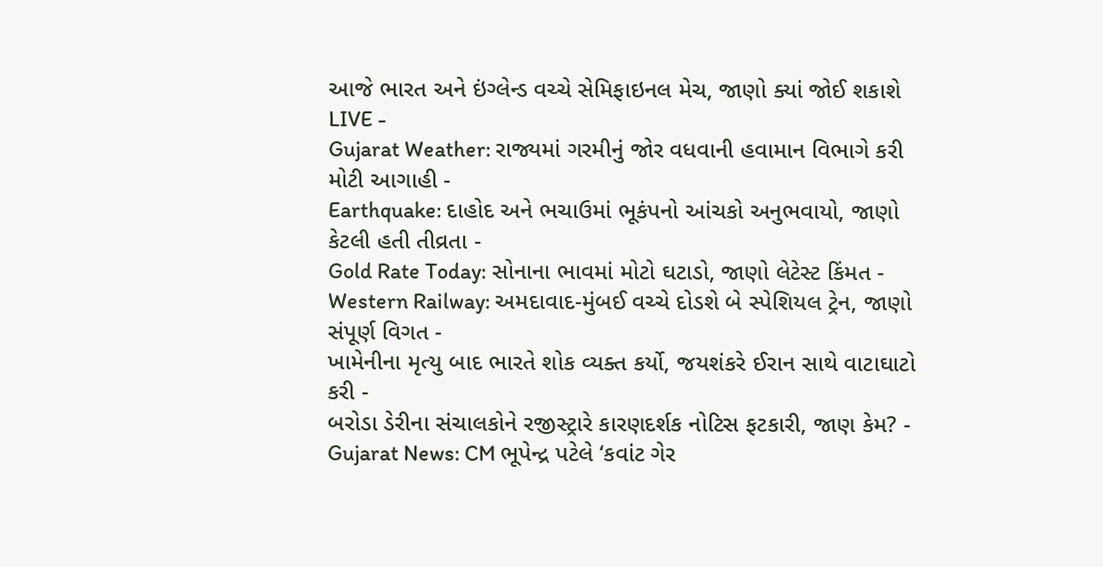આજે ભારત અને ઇંગ્લેન્ડ વચ્ચે સેમિફાઇનલ મેચ, જાણો ક્યાં જોઈ શકાશે LIVE -
Gujarat Weather: રાજ્યમાં ગરમીનું જોર વધવાની હવામાન વિભાગે કરી મોટી આગાહી -
Earthquake: દાહોદ અને ભચાઉમાં ભૂકંપનો આંચકો અનુભવાયો, જાણો કેટલી હતી તીવ્રતા -
Gold Rate Today: સોનાના ભાવમાં મોટો ઘટાડો, જાણો લેટેસ્ટ કિંમત -
Western Railway: અમદાવાદ-મુંબઈ વચ્ચે દોડશે બે સ્પેશિયલ ટ્રેન, જાણો સંપૂર્ણ વિગત -
ખામેનીના મૃત્યુ બાદ ભારતે શોક વ્યક્ત કર્યો, જયશંકરે ઈરાન સાથે વાટાઘાટો કરી -
બરોડા ડેરીના સંચાલકોને રજીસ્ટ્રારે કારણદર્શક નોટિસ ફટકારી, જાણ કેમ? -
Gujarat News: CM ભૂપેન્દ્ર પટેલે ‘કવાંટ ગેર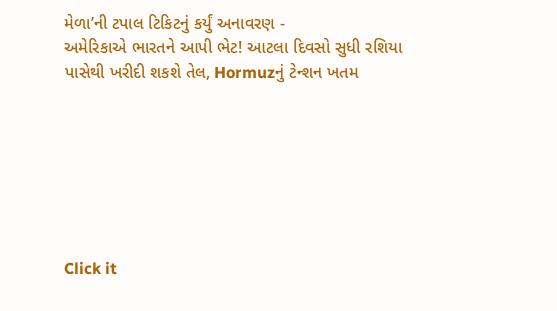મેળા’ની ટપાલ ટિકિટનું કર્યું અનાવરણ -
અમેરિકાએ ભારતને આપી ભેટ! આટલા દિવસો સુધી રશિયા પાસેથી ખરીદી શકશે તેલ, Hormuzનું ટેન્શન ખતમ







Click it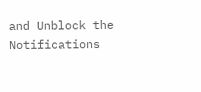and Unblock the Notifications